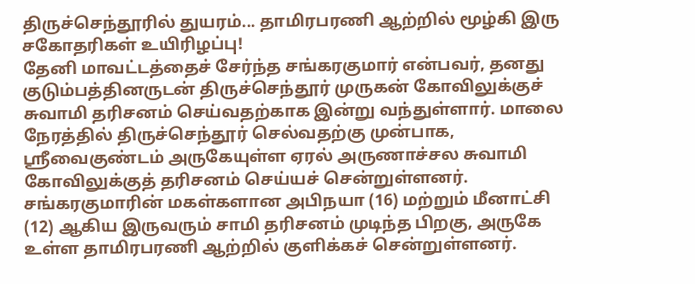திருச்செந்தூரில் துயரம்... தாமிரபரணி ஆற்றில் மூழ்கி இரு சகோதரிகள் உயிரிழப்பு!
தேனி மாவட்டத்தைச் சேர்ந்த சங்கரகுமார் என்பவர், தனது குடும்பத்தினருடன் திருச்செந்தூர் முருகன் கோவிலுக்குச் சுவாமி தரிசனம் செய்வதற்காக இன்று வந்துள்ளார். மாலை நேரத்தில் திருச்செந்தூர் செல்வதற்கு முன்பாக, ஸ்ரீவைகுண்டம் அருகேயுள்ள ஏரல் அருணாச்சல சுவாமி கோவிலுக்குத் தரிசனம் செய்யச் சென்றுள்ளனர்.
சங்கரகுமாரின் மகள்களான அபிநயா (16) மற்றும் மீனாட்சி (12) ஆகிய இருவரும் சாமி தரிசனம் முடிந்த பிறகு, அருகே உள்ள தாமிரபரணி ஆற்றில் குளிக்கச் சென்றுள்ளனர்.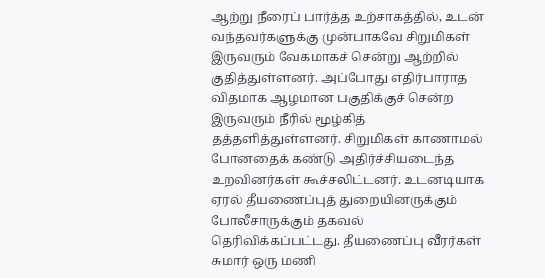ஆற்று நீரைப் பார்த்த உற்சாகத்தில், உடன் வந்தவர்களுக்கு முன்பாகவே சிறுமிகள் இருவரும் வேகமாகச் சென்று ஆற்றில் குதித்துள்ளனர். அப்போது எதிர்பாராத விதமாக ஆழமான பகுதிக்குச் சென்ற இருவரும் நீரில் மூழ்கித் தத்தளித்துள்ளனர். சிறுமிகள் காணாமல் போனதைக் கண்டு அதிர்ச்சியடைந்த உறவினர்கள் கூச்சலிட்டனர். உடனடியாக ஏரல் தீயணைப்புத் துறையினருக்கும் போலீசாருக்கும் தகவல் தெரிவிக்கப்பட்டது. தீயணைப்பு வீரர்கள் சுமார் ஒரு மணி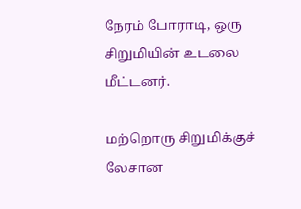நேரம் போராடி, ஒரு சிறுமியின் உடலை மீட்டனர்.

மற்றொரு சிறுமிக்குச் லேசான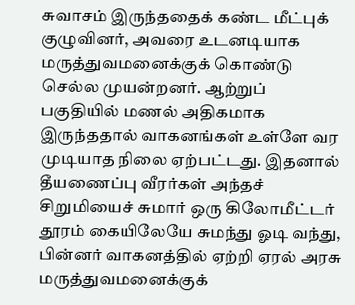சுவாசம் இருந்ததைக் கண்ட மீட்புக் குழுவினர், அவரை உடனடியாக மருத்துவமனைக்குக் கொண்டு செல்ல முயன்றனர். ஆற்றுப் பகுதியில் மணல் அதிகமாக இருந்ததால் வாகனங்கள் உள்ளே வர முடியாத நிலை ஏற்பட்டது. இதனால் தீயணைப்பு வீரர்கள் அந்தச் சிறுமியைச் சுமார் ஒரு கிலோமீட்டர் தூரம் கையிலேயே சுமந்து ஓடி வந்து, பின்னர் வாகனத்தில் ஏற்றி ஏரல் அரசு மருத்துவமனைக்குக்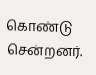கொண்டு சென்றனர்.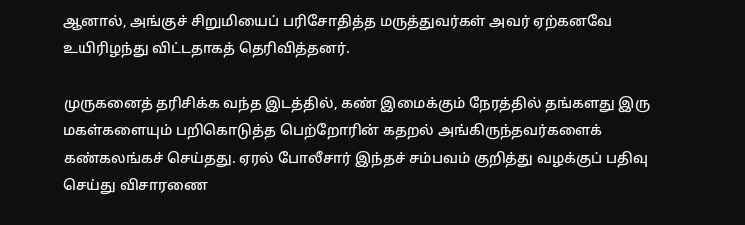ஆனால், அங்குச் சிறுமியைப் பரிசோதித்த மருத்துவர்கள் அவர் ஏற்கனவே உயிரிழந்து விட்டதாகத் தெரிவித்தனர்.

முருகனைத் தரிசிக்க வந்த இடத்தில், கண் இமைக்கும் நேரத்தில் தங்களது இரு மகள்களையும் பறிகொடுத்த பெற்றோரின் கதறல் அங்கிருந்தவர்களைக் கண்கலங்கச் செய்தது. ஏரல் போலீசார் இந்தச் சம்பவம் குறித்து வழக்குப் பதிவு செய்து விசாரணை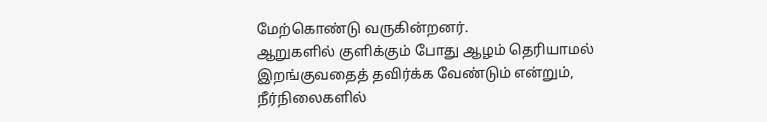மேற்கொண்டு வருகின்றனர்.
ஆறுகளில் குளிக்கும் போது ஆழம் தெரியாமல் இறங்குவதைத் தவிர்க்க வேண்டும் என்றும், நீர்நிலைகளில்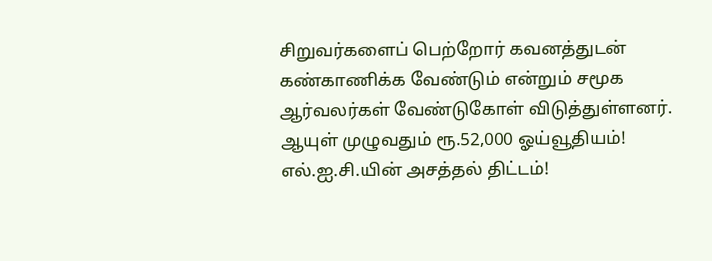சிறுவர்களைப் பெற்றோர் கவனத்துடன் கண்காணிக்க வேண்டும் என்றும் சமூக ஆர்வலர்கள் வேண்டுகோள் விடுத்துள்ளனர்.
ஆயுள் முழுவதும் ரூ.52,000 ஓய்வூதியம்! எல்.ஐ.சி.யின் அசத்தல் திட்டம்!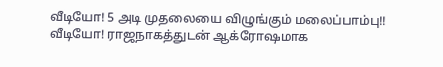வீடியோ! 5 அடி முதலையை விழுங்கும் மலைப்பாம்பு!!
வீடியோ! ராஜநாகத்துடன் ஆக்ரோஷமாக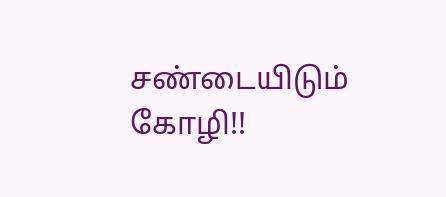சண்டையிடும் கோழி!!